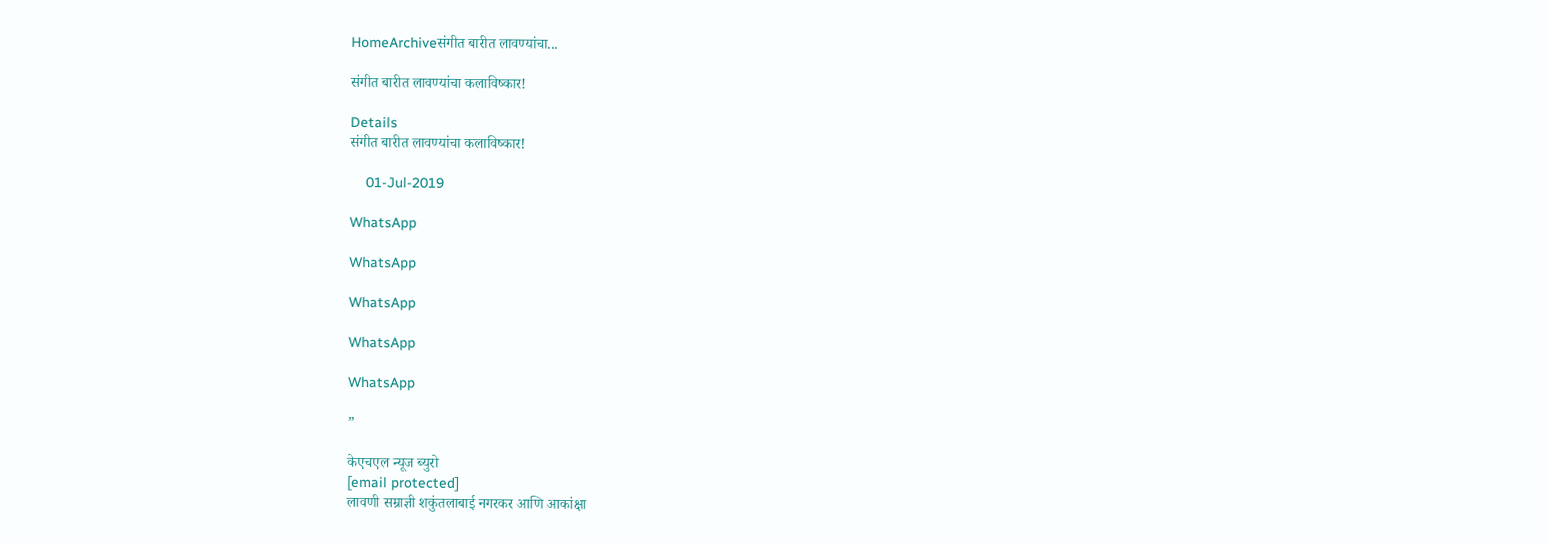HomeArchiveसंगीत बारीत लावण्यांचा...

संगीत बारीत लावण्यांचा कलाविष्कार!

Details
संगीत बारीत लावण्यांचा कलाविष्कार!

    01-Jul-2019

WhatsApp

WhatsApp

WhatsApp

WhatsApp

WhatsApp

”

केएचएल न्यूज ब्युरो
[email protected]
लावणी सम्राज्ञी शकुंतलाबाई नगरकर आणि आकांक्षा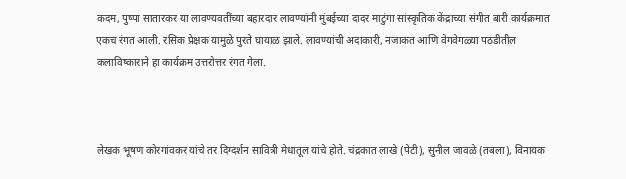कदम, पुष्पा सातारकर या लावण्यवतींच्या बहारदार लावण्यांनी मुंबईच्या दादर माटुंगा सांस्कृतिक केंद्राच्या संगीत बारी कार्यक्रमात एकच रंगत आली. रसिक प्रेक्षक यामुळे पुरते घायाळ झाले. लावण्यांची अदाकारी, नजाकत आणि वेगवेगळ्या पठडीतील कलाविष्काराने हा कार्यक्रम उत्तरोत्तर रंगत गेला.



लेखक भूषण कोरगांवकर यांचे तर दिग्दर्शन सावित्री मेधातूल यांचे होते. चंद्रकात लाखे (पेटी), सुनील जावळे (तबला), विनायक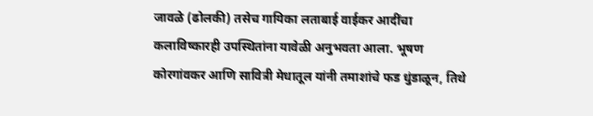जावळे (ढोलकी) तसेच गायिका लताबाई वाईकर आदींचा कलाविष्कारही उपस्थितांना यावेळी अनुभवता आला. भूषण कोरगांवकर आणि सावित्री मेधातूल यांनी तमाशांचे फड धुंडाळून, तिथे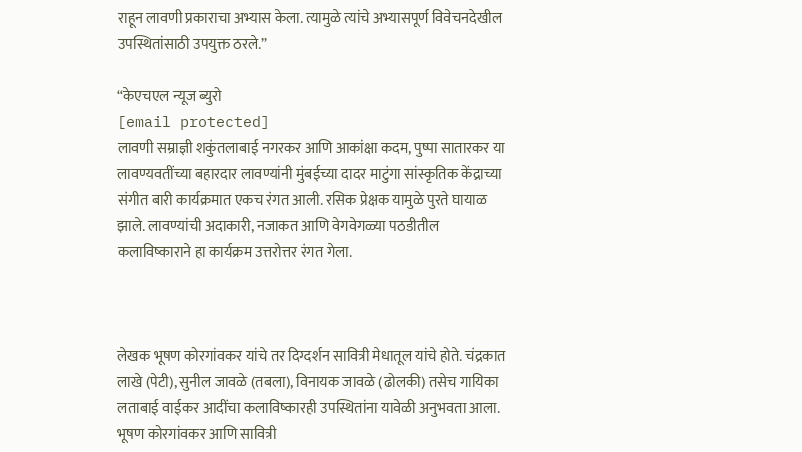राहून लावणी प्रकाराचा अभ्यास केला. त्यामुळे त्यांचे अभ्यासपूर्ण विवेचनदेखील उपस्थितांसाठी उपयुक्त ठरले.”

“केएचएल न्यूज ब्युरो
[email protected]
लावणी सम्राज्ञी शकुंतलाबाई नगरकर आणि आकांक्षा कदम, पुष्पा सातारकर या लावण्यवतींच्या बहारदार लावण्यांनी मुंबईच्या दादर माटुंगा सांस्कृतिक केंद्राच्या संगीत बारी कार्यक्रमात एकच रंगत आली. रसिक प्रेक्षक यामुळे पुरते घायाळ झाले. लावण्यांची अदाकारी, नजाकत आणि वेगवेगळ्या पठडीतील कलाविष्काराने हा कार्यक्रम उत्तरोत्तर रंगत गेला.



लेखक भूषण कोरगांवकर यांचे तर दिग्दर्शन सावित्री मेधातूल यांचे होते. चंद्रकात लाखे (पेटी), सुनील जावळे (तबला), विनायक जावळे (ढोलकी) तसेच गायिका लताबाई वाईकर आदींचा कलाविष्कारही उपस्थितांना यावेळी अनुभवता आला. भूषण कोरगांवकर आणि सावित्री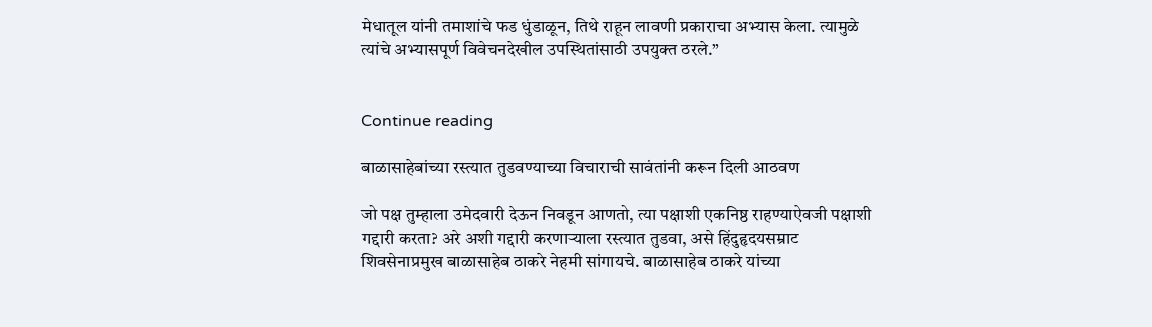मेधातूल यांनी तमाशांचे फड धुंडाळून, तिथे राहून लावणी प्रकाराचा अभ्यास केला. त्यामुळे त्यांचे अभ्यासपूर्ण विवेचनदेखील उपस्थितांसाठी उपयुक्त ठरले.”


Continue reading

बाळासाहेबांच्या रस्त्यात तुडवण्याच्या विचाराची सावंतांनी करून दिली आठवण

जो पक्ष तुम्हाला उमेदवारी देऊन निवडून आणतो, त्या पक्षाशी एकनिष्ठ राहण्याऐवजी पक्षाशी गद्दारी करता? अरे अशी गद्दारी करणाऱ्याला रस्त्यात तुडवा, असे हिंदुहृदयसम्राट शिवसेनाप्रमुख बाळासाहेब ठाकरे नेहमी सांगायचे. बाळासाहेब ठाकरे यांच्या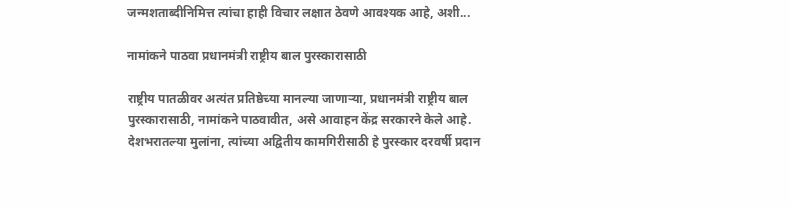जन्मशताब्दीनिमित्त त्यांचा हाही विचार लक्षात ठेवणे आवश्यक आहे, अशी...

नामांकने पाठवा प्रधानमंत्री राष्ट्रीय बाल पुरस्कारासाठी

राष्ट्रीय पातळीवर अत्यंत प्रतिष्ठेच्या मानल्या जाणाऱ्या, प्रधानमंत्री राष्ट्रीय बाल पुरस्कारासाठी, नामांकने पाठवावीत, असे आवाहन केंद्र सरकारने केले आहे. देशभरातल्या मुलांना, त्यांच्या अद्वितीय कामगिरीसाठी हे पुरस्कार दरवर्षी प्रदान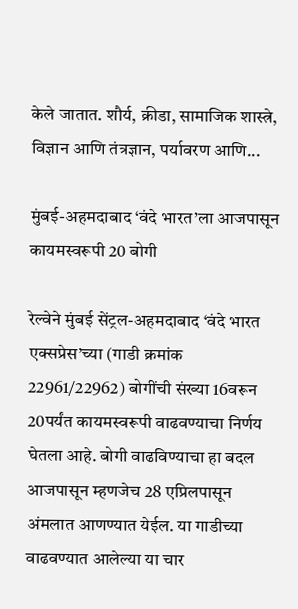केले जातात. शौर्य, क्रीडा, सामाजिक शास्त्रे, विज्ञान आणि तंत्रज्ञान, पर्यावरण आणि...

मुंबई-अहमदाबाद ‘वंदे भारत’ला आजपासून कायमस्वरूपी 20 बोगी

रेल्वेने मुंबई सेंट्रल-अहमदाबाद ‘वंदे भारत एक्सप्रेस’च्या (गाडी क्रमांक 22961/22962) बोगींची संख्या 16वरून 20पर्यंत कायमस्वरूपी वाढवण्याचा निर्णय घेतला आहे. बोगी वाढविण्‍याचा हा बदल आजपासून म्हणजेच 28 एप्रिलपासून अंमलात आणण्‍यात येईल. या गाडीच्या  वाढवण्यात आलेल्या या चार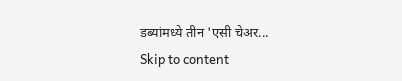डब्यांमध्ये तीन 'एसी चेअर...
Skip to content